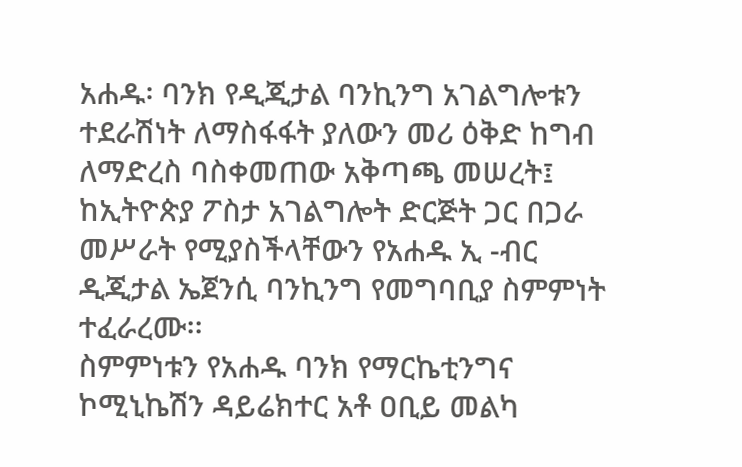አሐዱ፡ ባንክ የዲጂታል ባንኪንግ አገልግሎቱን ተደራሽነት ለማስፋፋት ያለውን መሪ ዕቅድ ከግብ ለማድረስ ባስቀመጠው አቅጣጫ መሠረት፤ ከኢትዮጵያ ፖስታ አገልግሎት ድርጅት ጋር በጋራ መሥራት የሚያስችላቸውን የአሐዱ ኢ -ብር ዲጂታል ኤጀንሲ ባንኪንግ የመግባቢያ ስምምነት ተፈራረሙ፡፡
ስምምነቱን የአሐዱ ባንክ የማርኬቲንግና ኮሚኒኬሽን ዳይሬክተር አቶ ዐቢይ መልካ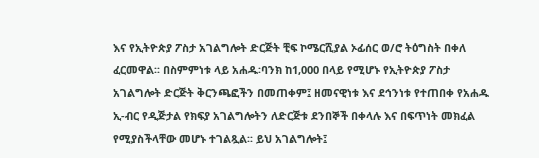እና የኢትዮጵያ ፖስታ አገልግሎት ድርጅት ቺፍ ኮሜርሺያል ኦፊሰር ወ/ሮ ትዕግስት በቀለ ፈርመዋል፡፡ በስምምነቱ ላይ አሐዱ፡ባንክ ከ1,000 በላይ የሚሆኑ የኢትዮጵያ ፖስታ አገልግሎት ድርጅት ቅርንጫፎችን በመጠቀም፤ ዘመናዊነቱ እና ደኅንነቱ የተጠበቀ የአሐዱ ኢ-ብር የዲጅታል የክፍያ አገልግሎትን ለድርጅቱ ደንበኞች በቀላሉ እና በፍጥነት መክፈል የሚያስችላቸው መሆኑ ተገልጿል፡፡ ይህ አገልግሎት፤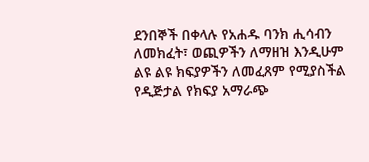ደንበኞች በቀላሉ የአሐዱ ባንክ ሒሳብን ለመክፈት፣ ወጪዎችን ለማዘዝ እንዲሁም ልዩ ልዩ ክፍያዎችን ለመፈጸም የሚያስችል የዲጅታል የክፍያ አማራጭ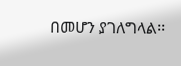በመሆን ያገለግላል፡፡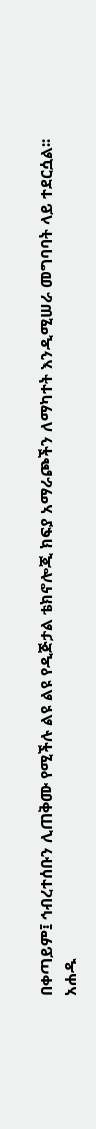በቀጣይም፤ ኅብረተሰቡን ሊጠቅሙ የሚችሉ ልዩ ልዩ የዲጅታል ቴክኖሎጂ ክፍያ አማራጮችን ለማካተት እንዲሚሠራ መግባባት ላይ ተደርሷል፡፡
አሐዱ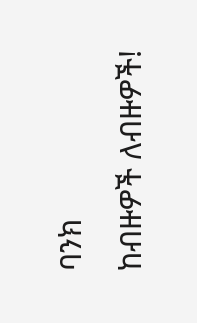ባንክ
ከብዙዎች ለብዙዎች!